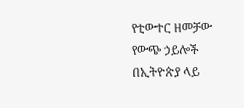የቲውተር ዘመቻው የውጭ ኃይሎች በኢትዮጵያ ላይ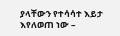ያላቸውን የተሳሳተ እይታ እየለወጠ ነው –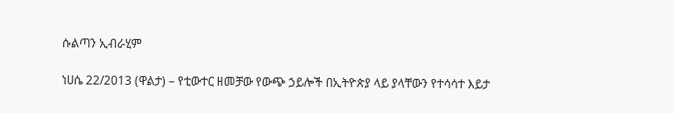ሱልጣን ኢብራሂም

ነሀሴ 22/2013 (ዋልታ) – የቲውተር ዘመቻው የውጭ ኃይሎች በኢትዮጵያ ላይ ያላቸውን የተሳሳተ እይታ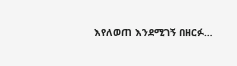እየለወጠ እንደሚገኝ በዘርፉ…